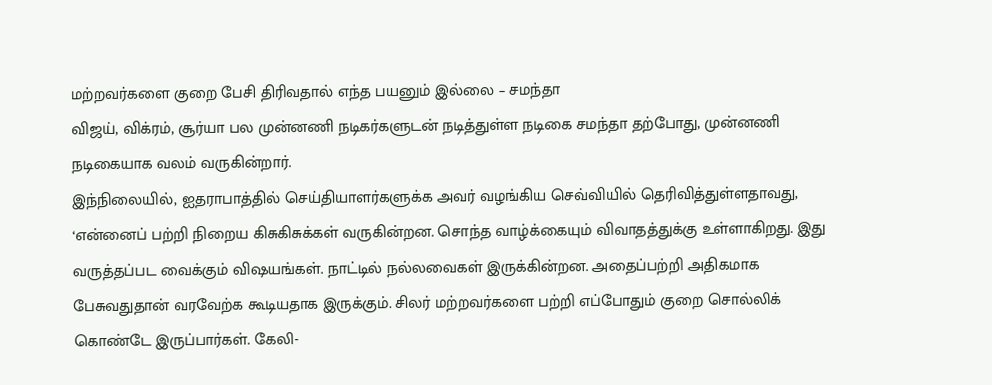மற்றவர்களை குறை பேசி திரிவதால் எந்த பயனும் இல்லை – சமந்தா
விஜய், விக்ரம், சூர்யா பல முன்னணி நடிகர்களுடன் நடித்துள்ள நடிகை சமந்தா தற்போது, முன்னணி நடிகையாக வலம் வருகின்றார்.
இந்நிலையில், ஐதராபாத்தில் செய்தியாளர்களுக்க அவர் வழங்கிய செவ்வியில் தெரிவித்துள்ளதாவது,
‘என்னைப் பற்றி நிறைய கிசுகிசுக்கள் வருகின்றன. சொந்த வாழ்க்கையும் விவாதத்துக்கு உள்ளாகிறது. இது வருத்தப்பட வைக்கும் விஷயங்கள். நாட்டில் நல்லவைகள் இருக்கின்றன. அதைப்பற்றி அதிகமாக பேசுவதுதான் வரவேற்க கூடியதாக இருக்கும். சிலர் மற்றவர்களை பற்றி எப்போதும் குறை சொல்லிக் கொண்டே இருப்பார்கள். கேலி-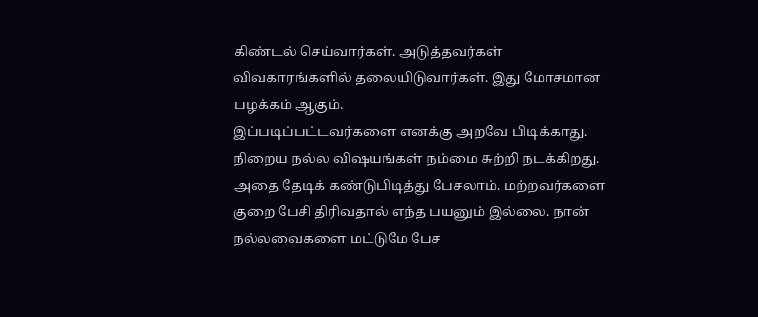கிண்டல் செய்வார்கள். அடுத்தவர்கள் விவகாரங்களில் தலையிடுவார்கள். இது மோசமான பழக்கம் ஆகும்.
இப்படிப்பட்டவர்களை எனக்கு அறவே பிடிக்காது. நிறைய நல்ல விஷயங்கள் நம்மை சுற்றி நடக்கிறது. அதை தேடிக் கண்டுபிடித்து பேசலாம். மற்றவர்களை குறை பேசி திரிவதால் எந்த பயனும் இல்லை. நான் நல்லவைகளை மட்டுமே பேச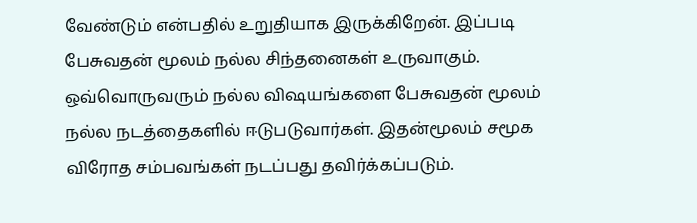வேண்டும் என்பதில் உறுதியாக இருக்கிறேன். இப்படி பேசுவதன் மூலம் நல்ல சிந்தனைகள் உருவாகும். ஒவ்வொருவரும் நல்ல விஷயங்களை பேசுவதன் மூலம் நல்ல நடத்தைகளில் ஈடுபடுவார்கள். இதன்மூலம் சமூக விரோத சம்பவங்கள் நடப்பது தவிர்க்கப்படும்.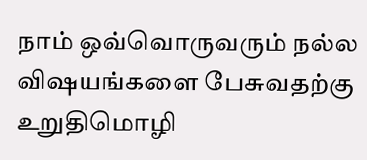நாம் ஒவ்வொருவரும் நல்ல விஷயங்களை பேசுவதற்கு உறுதிமொழி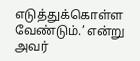எடுத்துக்கொள்ள வேண்டும்.’ என்று அவர்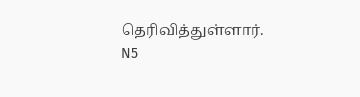தெரிவித்துள்ளார்.
N5